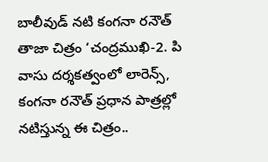బాలీవుడ్‌ నటి కంగనా రనౌత్‌ తాజా చిత్రం ‘చంద్రముఖి-2. పి వాసు దర్శకత్వంలో లారెన్స్, కంగనా రనౌత్ ప్రధాన పాత్రల్లో నటిస్తున్న ఈ చిత్రం..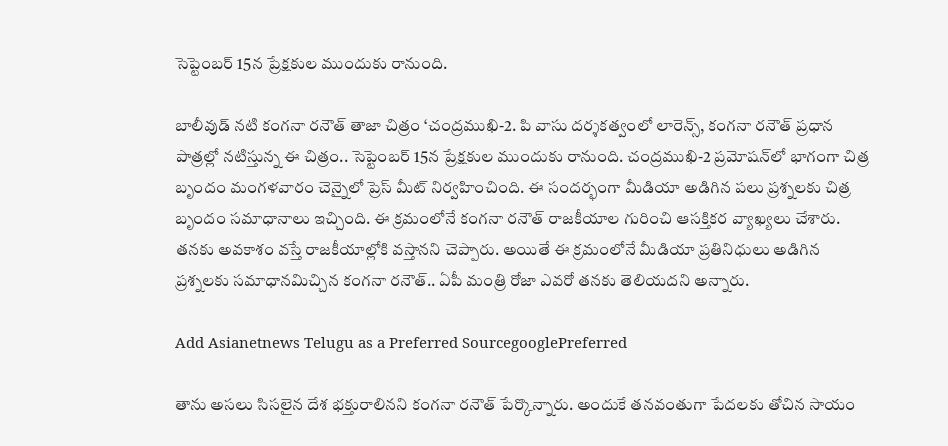సెప్టెంబర్ 15న ప్రేక్షకుల ముందుకు రానుంది.

బాలీవుడ్‌ నటి కంగనా రనౌత్‌ తాజా చిత్రం ‘చంద్రముఖి-2. పి వాసు దర్శకత్వంలో లారెన్స్, కంగనా రనౌత్ ప్రధాన పాత్రల్లో నటిస్తున్న ఈ చిత్రం.. సెప్టెంబర్ 15న ప్రేక్షకుల ముందుకు రానుంది. చంద్రముఖి-2 ప్రమోషన్‌లో భాగంగా చిత్ర బృందం మంగళవారం చెన్నైలో ప్రెస్ మీట్‌ నిర్వహించింది. ఈ సందర్భంగా మీడియా అడిగిన పలు ప్రశ్నలకు చిత్ర బృందం సమాధానాలు ఇచ్చింది. ఈ క్రమంలోనే కంగనా రనౌత్ రాజకీయాల గురించి ఆసక్తికర వ్యాఖ్యలు చేశారు. తనకు అవకాశం వస్తే రాజకీయాల్లోకి వస్తానని చెప్పారు. అయితే ఈ క్రమంలోనే మీడియా ప్రతినిధులు అడిగిన ప్రశ్నలకు సమాధానమిచ్చిన కంగనా రనౌత్.. ఏపీ మంత్రి రోజా ఎవరో తనకు తెలియదని అన్నారు.

Add Asianetnews Telugu as a Preferred SourcegooglePreferred

తాను అసలు సిసలైన దేశ భక్తురాలినని కంగనా రనౌత్ పేర్కొన్నారు. అందుకే తనవంతుగా పేదలకు తోచిన సాయం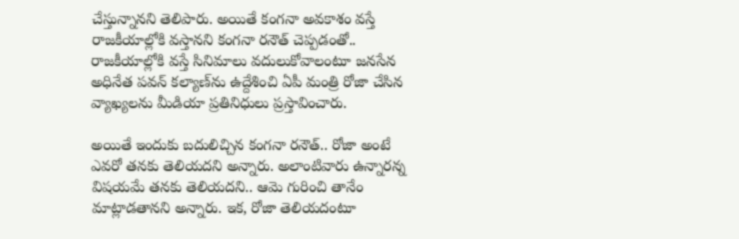చేస్తున్నానని తెలిపారు. అయితే కంగనా అవకాశం వస్తే రాజకీయాల్లోకి వస్తానని కంగనా రనౌత్ చెప్పడంతో.. రాజకీయాల్లోకి వస్తే సినిమాలు వదులుకోవాలంటూ జనసేన అధినేత పవన్‌ కల్యాణ్‌ను ఉద్దేశించి ఏపీ మంత్రి రోజా చేసిన వ్యాఖ్యలను మీడియా ప్రతినిధులు ప్రస్తావించారు.

అయితే ఇందుకు బదులిచ్చిన కంగనా రనౌత్.. రోజా అంటే ఎవరో తనకు తెలియదని అన్నారు. అలాంటివారు ఉన్నారన్న విషయమే తనకు తెలియదని.. ఆమె గురించి తానేం మాట్లాడతానని అన్నారు. ఇక, రోజా తెలియదంటూ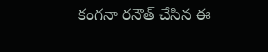కంగనా రనౌత్ చేసిన ఈ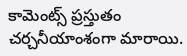కామెంట్స్ ప్రస్తుతం చర్చనీయాంశంగా మారాయి.